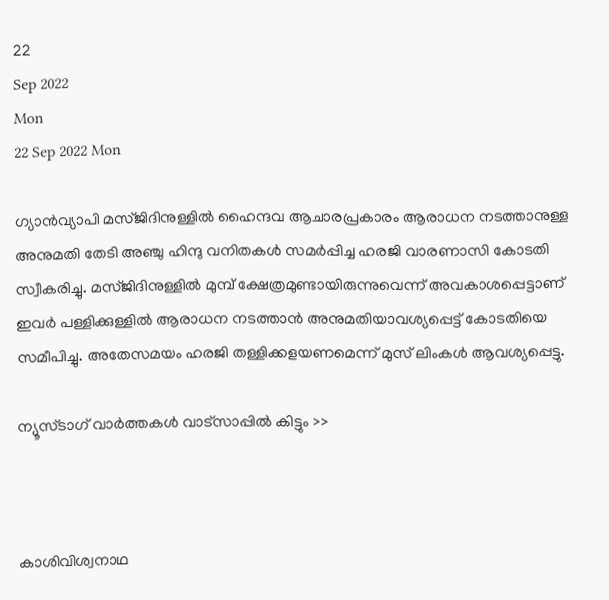22
Sep 2022
Mon
22 Sep 2022 Mon

ഗ്യാൻവ്യാപി മസ്ജിദിനുള്ളിൽ ഹൈന്ദവ ആചാരപ്രകാരം ആരാധന നടത്താനുള്ള അനുമതി തേടി അഞ്ചു ഹിന്ദു വനിതകൾ സമർപ്പിച്ച ഹരജി വാരണാസി കോടതി സ്വീകരിച്ചു. മസ്ജിദിനുള്ളിൽ മുമ്പ് ക്ഷേത്രമുണ്ടായിരുന്നുവെന്ന് അവകാശപ്പെട്ടാണ് ഇവർ പള്ളിക്കുള്ളിൽ ആരാധന നടത്താൻ അനുമതിയാവശ്യപ്പെട്ട് കോടതിയെ സമീപിച്ചു. അതേസമയം ഹരജി തള്ളിക്കളയണമെന്ന് മുസ് ലിംകൾ ആവശ്യപ്പെട്ടു.

ന്യൂസ്ടാഗ് വാര്‍ത്തകള്‍ വാട്‌സാപ്പില്‍ കിട്ടും >>



കാശിവിശ്വനാഥ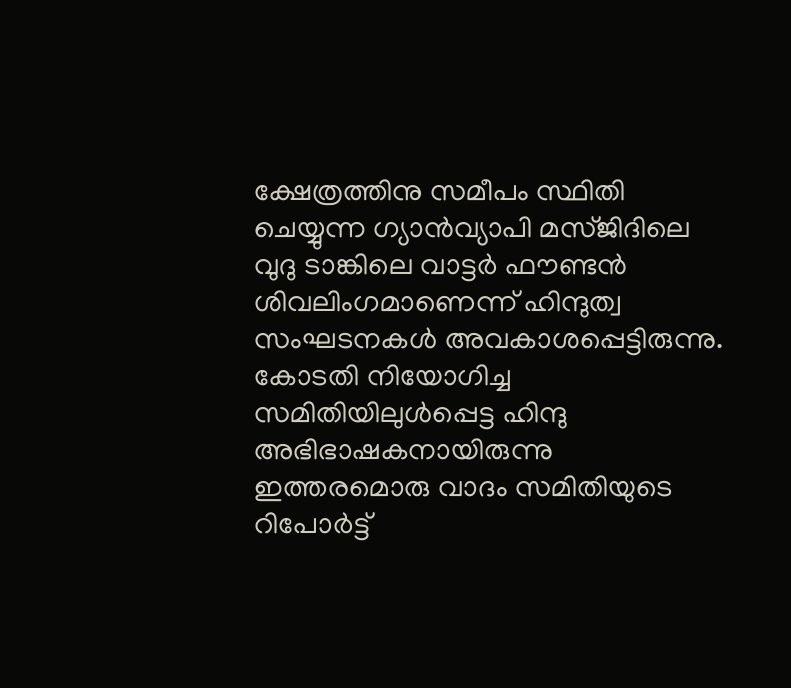ക്ഷേത്രത്തിനു സമീപം സ്ഥിതി ചെയ്യുന്ന ഗ്യാൻവ്യാപി മസ്ജിദിലെ വുദു ടാങ്കിലെ വാട്ടർ ഫൗണ്ടൻ ശിവലിംഗമാണെന്ന് ഹിന്ദുത്വ സംഘടനകൾ അവകാശപ്പെട്ടിരുന്നു. കോടതി നിയോഗിച്ച സമിതിയിലുൾപ്പെട്ട ഹിന്ദു അഭിഭാഷകനായിരുന്നു ഇത്തരമൊരു വാദം സമിതിയുടെ റിപോർട്ട്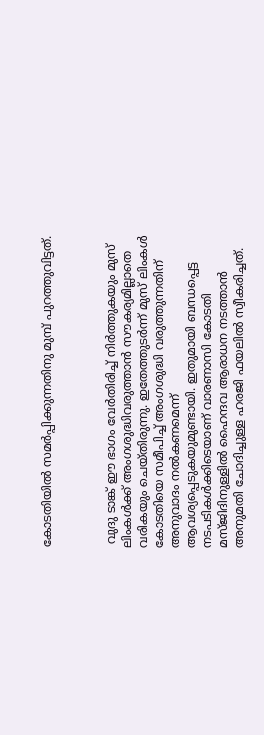കോടതിയിൽ സമർപ്പിക്കുന്നതിനു മുമ്പ് പുറത്തുവിട്ടത്.



 വുദു ടാങ്ക് ഈ ഭാഗം വേർതിരിച്ച് നിർത്തുകയും മുസ് ലിംകൾക്ക് അംഗശുദ്ധിവരുത്താൻ സൗകര്യമില്ലാതെ വരികയും ചെയ്തിരുന്നു. ഇതേത്തുടർന്ന് മുസ് ലിംകൾ കോടതിയെ സമീപിച്ച് അംഗശുദ്ധി വരുത്തുന്നതിന് അനുവാദം നൽകണമെന്ന് ആവശ്യപ്പെടുകയുമുണ്ടായി. ഇതുമായി ബന്ധപ്പെട്ട നടപടികൾക്കിടെയാണ് വാരണാസി കോടതി മസ്ജിദിനുള്ളിൽ ഹൈന്ദവ ആരാധന നടത്താൻ അനുമതി ചോദിച്ചുള്ള ഹരജി ഫയലിൽ സ്വീകരിച്ചത്.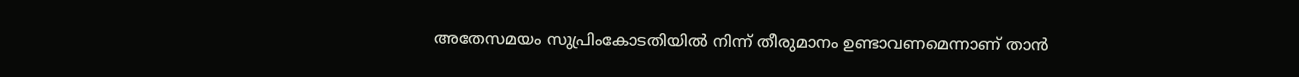അതേസമയം സുപ്രിംകോടതിയിൽ നിന്ന് തീരുമാനം ഉണ്ടാവണമെന്നാണ് താൻ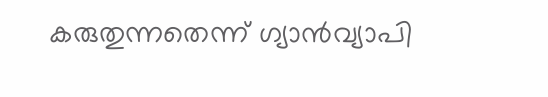കരുതുന്നതെന്ന് ഗ്യാൻവ്യാപി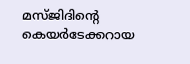മസ്ജിദിന്റെ കെയർടേക്കറായ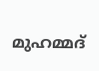മുഹമ്മദ്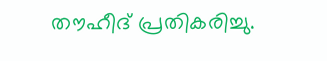തൗഹീദ് പ്രതികരിച്ചു.